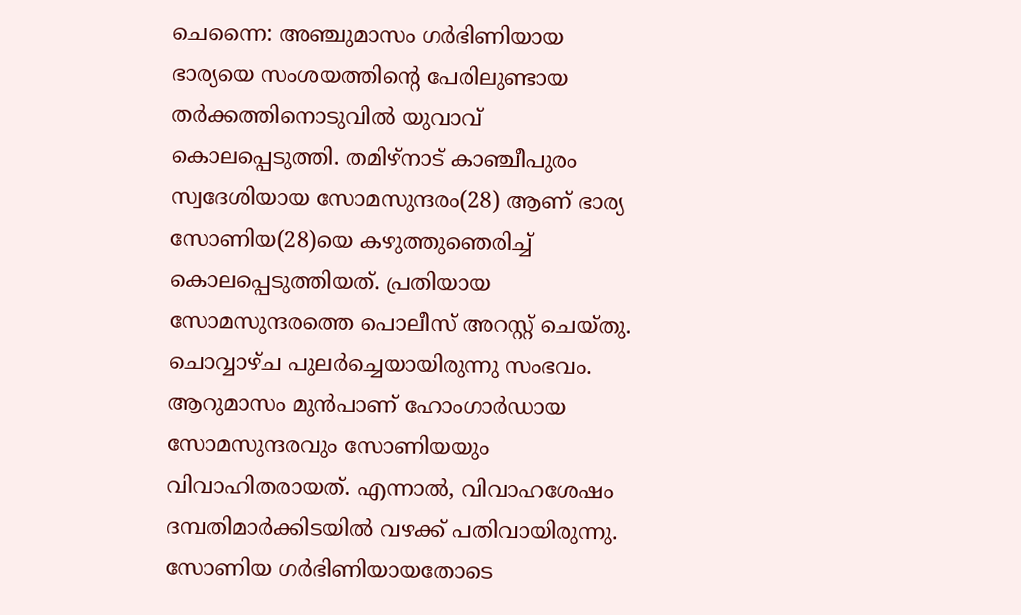ചെന്നൈ: അഞ്ചുമാസം ഗർഭിണിയായ ഭാര്യയെ സംശയത്തിന്റെ പേരിലുണ്ടായ തർക്കത്തിനൊടുവിൽ യുവാവ് കൊലപ്പെടുത്തി. തമിഴ്നാട് കാഞ്ചീപുരം സ്വദേശിയായ സോമസുന്ദരം(28) ആണ് ഭാര്യ സോണിയ(28)യെ കഴുത്തുഞെരിച്ച് കൊലപ്പെടുത്തിയത്. പ്രതിയായ സോമസുന്ദരത്തെ പൊലീസ് അറസ്റ്റ് ചെയ്തു. ചൊവ്വാഴ്ച പുലർച്ചെയായിരുന്നു സംഭവം.
ആറുമാസം മുൻപാണ് ഹോംഗാർഡായ സോമസുന്ദരവും സോണിയയും വിവാഹിതരായത്. എന്നാൽ, വിവാഹശേഷം ദമ്പതിമാർക്കിടയിൽ വഴക്ക് പതിവായിരുന്നു. സോണിയ ഗർഭിണിയായതോടെ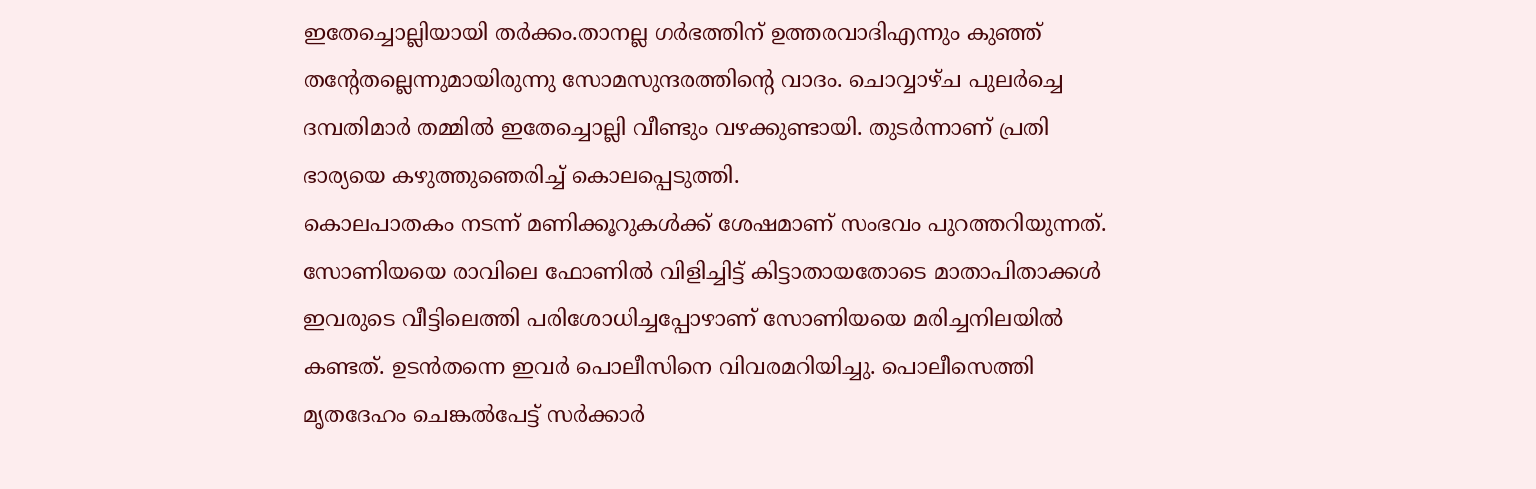ഇതേച്ചൊല്ലിയായി തർക്കം.താനല്ല ഗർഭത്തിന് ഉത്തരവാദിഎന്നും കുഞ്ഞ് തന്റേതല്ലെന്നുമായിരുന്നു സോമസുന്ദരത്തിന്റെ വാദം. ചൊവ്വാഴ്ച പുലർച്ചെ ദമ്പതിമാർ തമ്മിൽ ഇതേച്ചൊല്ലി വീണ്ടും വഴക്കുണ്ടായി. തുടർന്നാണ് പ്രതി ഭാര്യയെ കഴുത്തുഞെരിച്ച് കൊലപ്പെടുത്തി.
കൊലപാതകം നടന്ന് മണിക്കൂറുകൾക്ക് ശേഷമാണ് സംഭവം പുറത്തറിയുന്നത്. സോണിയയെ രാവിലെ ഫോണിൽ വിളിച്ചിട്ട് കിട്ടാതായതോടെ മാതാപിതാക്കൾ ഇവരുടെ വീട്ടിലെത്തി പരിശോധിച്ചപ്പോഴാണ് സോണിയയെ മരിച്ചനിലയിൽ കണ്ടത്. ഉടൻതന്നെ ഇവർ പൊലീസിനെ വിവരമറിയിച്ചു. പൊലീസെത്തി മൃതദേഹം ചെങ്കൽപേട്ട് സർക്കാർ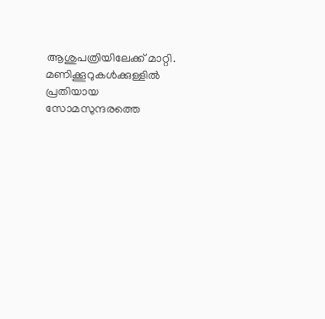ആശുപത്രിയിലേക്ക് മാറ്റി. മണിക്കൂറുകൾക്കുള്ളിൽ പ്രതിയായ സോമസുന്ദരത്തെ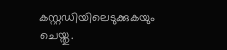കസ്റ്റഡിയിലെടുക്കുകയും ചെയ്തു.